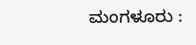ಮಂಗಳೂರು :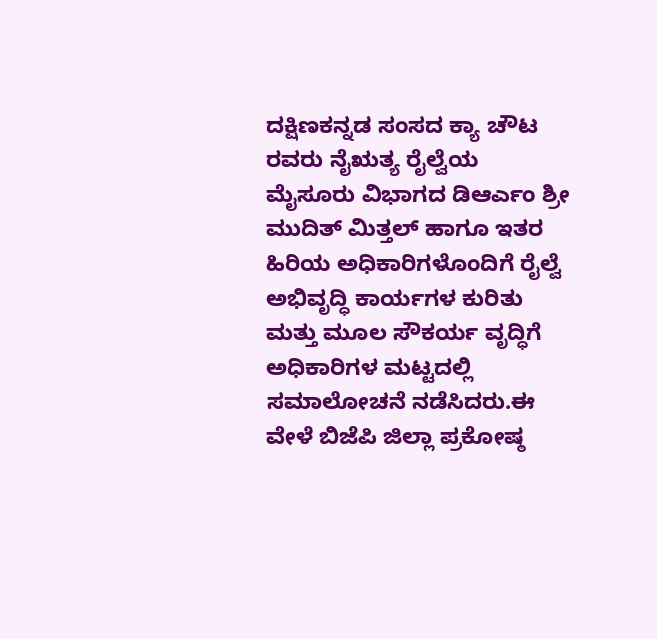ದಕ್ಷಿಣಕನ್ನಡ ಸಂಸದ ಕ್ಯಾ ಚೌಟ ರವರು ನೈಋತ್ಯ ರೈಲ್ವೆಯ ಮೈಸೂರು ವಿಭಾಗದ ಡಿಆರ್ಎಂ ಶ್ರೀ ಮುದಿತ್ ಮಿತ್ತಲ್ ಹಾಗೂ ಇತರ ಹಿರಿಯ ಅಧಿಕಾರಿಗಳೊಂದಿಗೆ ರೈಲ್ವೆ ಅಭಿವೃದ್ಧಿ ಕಾರ್ಯಗಳ ಕುರಿತು ಮತ್ತು ಮೂಲ ಸೌಕರ್ಯ ವೃದ್ಧಿಗೆ ಅಧಿಕಾರಿಗಳ ಮಟ್ಟದಲ್ಲಿ ಸಮಾಲೋಚನೆ ನಡೆಸಿದರು.ಈ ವೇಳೆ ಬಿಜೆಪಿ ಜಿಲ್ಲಾ ಪ್ರಕೋಷ್ಠ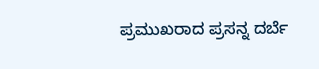ಪ್ರಮುಖರಾದ ಪ್ರಸನ್ನ ದರ್ಬೆ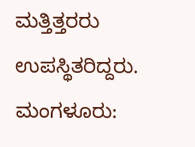ಮತ್ತಿತ್ತರರು ಉಪಸ್ಥಿತರಿದ್ದರು.
ಮಂಗಳೂರು: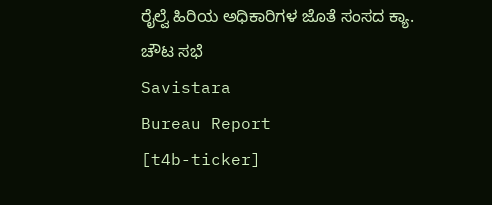ರೈಲ್ವೆ ಹಿರಿಯ ಅಧಿಕಾರಿಗಳ ಜೊತೆ ಸಂಸದ ಕ್ಯಾ. ಚೌಟ ಸಭೆ
Savistara
Bureau Report
[t4b-ticker]